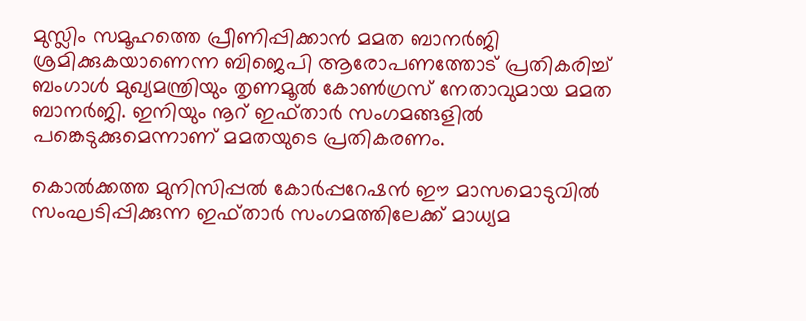മുസ്ലിം സമൂഹത്തെ പ്രീണിപ്പിക്കാന്‍ മമത ബാനര്‍ജി ശ്രമിക്കുകയാണെന്ന ബിജെപി ആരോപണത്തോട് പ്രതികരിച്ച് ബംഗാള്‍ മുഖ്യമന്ത്രിയും തൃണമൂല്‍ കോണ്‍ഗ്രസ് നേതാവുമായ മമത ബാനര്‍ജി. ഇനിയും നൂറ് ഇഫ്താര്‍ സംഗമങ്ങളില്‍ പങ്കെടുക്കുമെന്നാണ് മമതയുടെ പ്രതികരണം.

കൊല്‍ക്കത്ത മുനിസിപ്പല്‍ കോര്‍പ്പറേഷന്‍ ഈ മാസമൊടുവില്‍ സംഘടിപ്പിക്കുന്ന ഇഫ്താര്‍ സംഗമത്തിലേക്ക് മാധ്യമ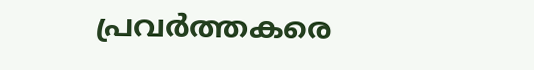പ്രവര്‍ത്തകരെ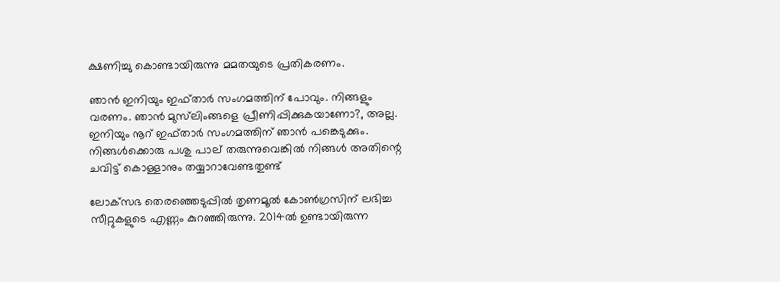ക്ഷണിച്ചു കൊണ്ടായിരുന്നു മമതയുടെ പ്രതികരണം.

ഞാന്‍ ഇനിയും ഇഫ്താര്‍ സംഗമത്തിന് പോവും. നിങ്ങളും വരണം. ഞാന്‍ മുസ്‌ലിംങ്ങളെ പ്രീണിപ്പിക്കുകയാണോ?, അല്ല. ഇനിയും നൂറ് ഇഫ്താര്‍ സംഗമത്തിന് ഞാന്‍ പങ്കെടുക്കും. നിങ്ങള്‍ക്കൊരു പശു പാല് തരുന്നുവെങ്കില്‍ നിങ്ങള്‍ അതിന്റെ ചവിട്ട് കൊള്ളാനും തയ്യാറാവേണ്ടതുണ്ട്

ലോക്‌സഭ തെരഞ്ഞെടുപ്പില്‍ തൃണമൂല്‍ കോണ്‍ഗ്രസിന് ലഭിച്ച സീറ്റുകളുടെ എണ്ണം കുറഞ്ഞിരുന്നു. 2014ല്‍ ഉണ്ടായിരുന്ന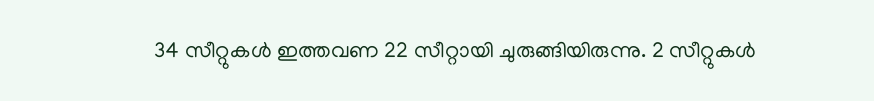34 സീറ്റുകള്‍ ഇത്തവണ 22 സീറ്റായി ചുരുങ്ങിയിരുന്നു. 2 സീറ്റുകള്‍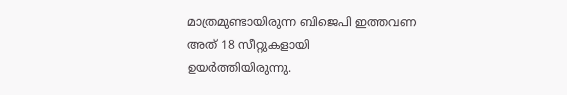മാത്രമുണ്ടായിരുന്ന ബിജെപി ഇത്തവണ അത് 18 സീറ്റുകളായി ഉയര്‍ത്തിയിരുന്നു.